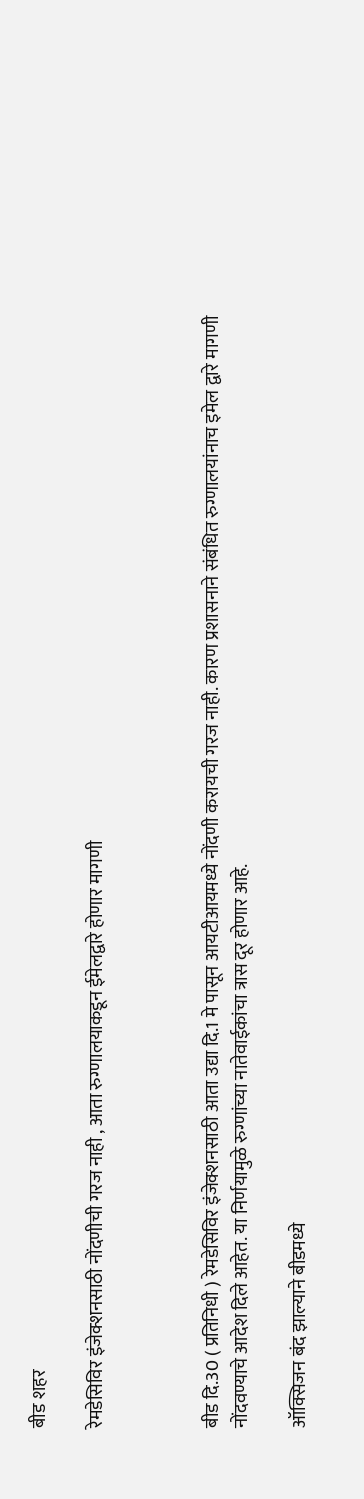बीड शहर

रेमडेसिविर इंजेक्शनसाठी नोंदणीची गरज नाही , आता रुग्णालयाकडून ईमेलद्वारे होणार मागणी



बीड दि.30 ( प्रतिनिधी ) रेमडेसिविर इंजेक्शनसाठी आता उद्या दि.1 मे पासून आयटीआयमध्ये नोंदणी करायची गरज नाही. कारण प्रशासनाने संबंधित रुग्णालयांनाच इमेल द्वारे मागणी नोंदवण्याचे आदेश दिले आहेत. या निर्णयामुळे रुग्णांच्या नातेवाईकांचा त्रास दूर होणार आहे.

ऑक्सिजन बंद झाल्याने बीडमध्ये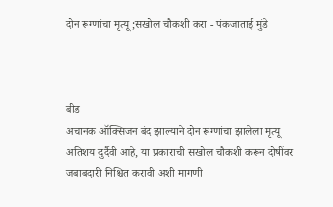दोन रूग्णांचा मृत्यू ;सखोल चौकशी करा - पंकजाताई मुंडे



बीड
अचानक ऑक्सिजन बंद झाल्याने दोन रूग्णांचा झालेला मृत्यू अतिशय दुर्दैवी आहे, या प्रकाराची सखोल चौकशी करून दोषींवर जबाबदारी निश्चित करावी अशी मागणी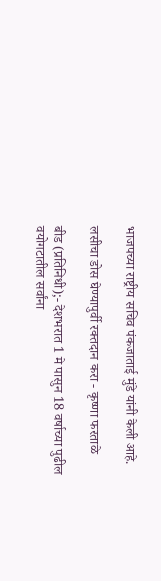भाजपच्या राष्ट्रीय सचिव पंकजाताई मुंडे यांनी केली आहे.

लसीचा डोस घेण्यापुर्वी रक्तदान करा - कृष्णा फरताळे

बीड (प्रतिनिधी);- देशभरात 1 मे पासुन 18 वर्षाच्या पुढील वयोगटातील सर्वांना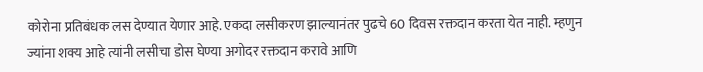कोरोना प्रतिबंधक लस देण्यात येणार आहे. एकदा लसीकरण झाल्यानंतर पुढचे 60 दिवस रक्तदान करता येत नाही. म्हणुन ज्यांना शक्य आहे त्यांनी लसीचा डोस घेण्या अगोदर रक्तदान करावे आणि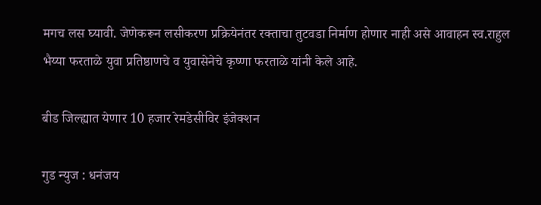मगच लस घ्यावी. जेणेकरून लसीकरण प्रक्रियेनंतर रक्ताचा तुटवडा निर्माण होणार नाही असे आवाहन स्व.राहुल भैय्या फरताळे युवा प्रतिष्ठाणचे व युवासेनेचे कृष्णा फरताळे यांनी केले आहे.

बीड जिल्ह्यात येणार 10 हजार रेमडेसीविर इंजेक्शन

गुड न्युज : धनंजय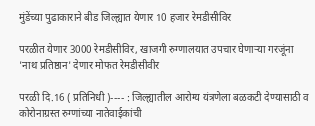मुंडेंच्या पुढाकाराने बीड जिल्ह्यात येणार 10 हजार रेमडीसीविर

परळीत येणार 3000 रेमडीसीविर, खाजगी रुग्णालयात उपचार घेणाऱ्या गरजूंना 'नाथ प्रतिष्ठान' देणार मोफत रेमडीसीवीर

परळी दि.16 ( प्रतिनिधी )---- : जिल्ह्यातील आरोग्य यंत्रणेला बळकटी देण्यासाठी व कोरोनाग्रस्त रुग्णांच्या नातेवाईकांची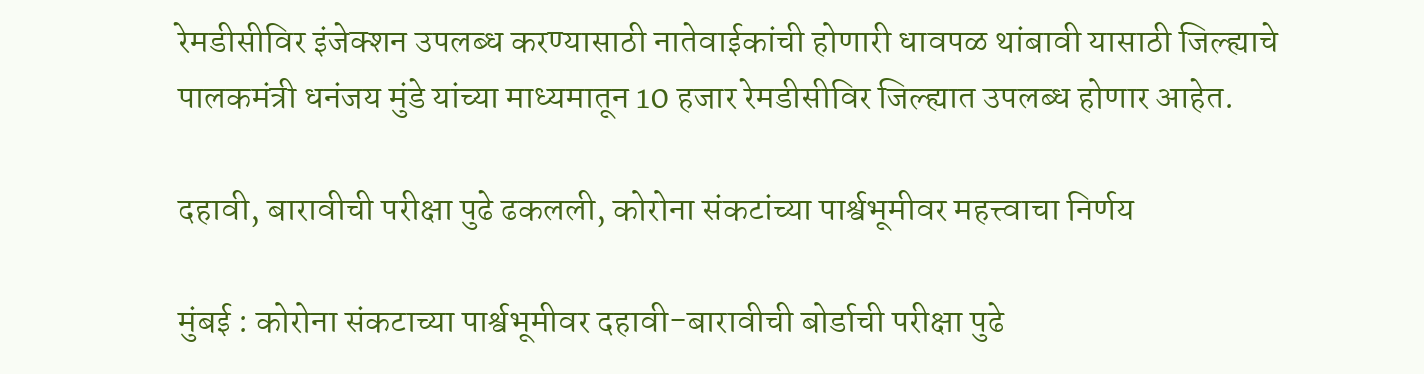रेमडीसीविर इंजेक्शन उपलब्ध करण्यासाठी नातेवाईकांची होणारी धावपळ थांबावी यासाठी जिल्ह्याचे पालकमंत्री धनंजय मुंडे यांच्या माध्यमातून 10 हजार रेमडीसीविर जिल्ह्यात उपलब्ध होणार आहेत.

दहावी, बारावीची परीक्षा पुढे ढकलली, कोरोना संकटांच्या पार्श्वभूमीवर महत्त्वाचा निर्णय

मुंबई : कोरोना संकटाच्या पार्श्वभूमीवर दहावी-बारावीची बोर्डाची परीक्षा पुढे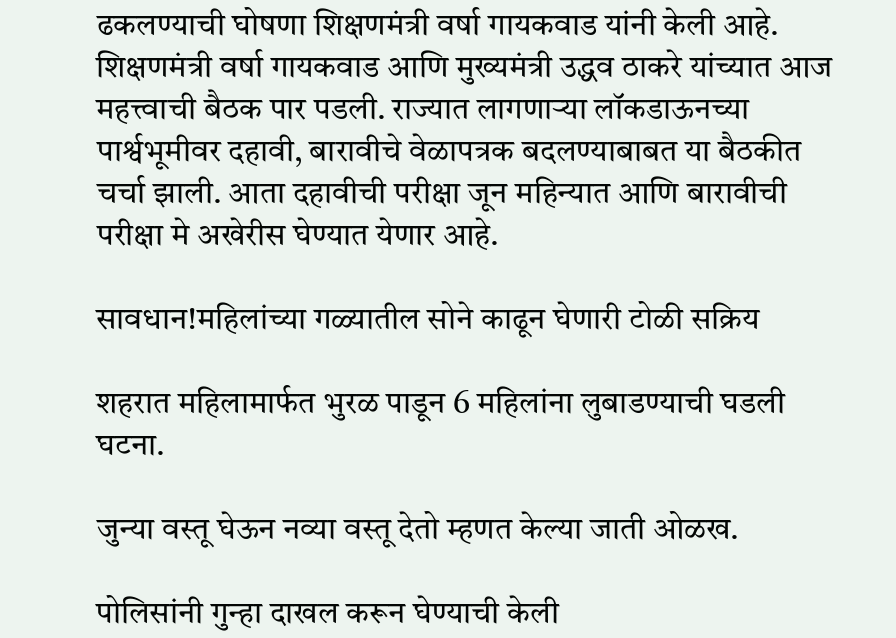ढकलण्याची घोषणा शिक्षणमंत्री वर्षा गायकवाड यांनी केली आहे. शिक्षणमंत्री वर्षा गायकवाड आणि मुख्यमंत्री उद्धव ठाकरे यांच्यात आज महत्त्वाची बैठक पार पडली. राज्यात लागणाऱ्या लॉकडाऊनच्या पार्श्वभूमीवर दहावी, बारावीचे वेळापत्रक बदलण्याबाबत या बैठकीत चर्चा झाली. आता दहावीची परीक्षा जून महिन्यात आणि बारावीची परीक्षा मे अखेरीस घेण्यात येणार आहे.

सावधान!महिलांच्या गळ्यातील सोने काढून घेणारी टोळी सक्रिय

शहरात महिलामार्फत भुरळ पाडून 6 महिलांना लुबाडण्याची घडली घटना.

जुन्या वस्तू घेऊन नव्या वस्तू देतो म्हणत केल्या जाती ओळख.

पोलिसांनी गुन्हा दाखल करून घेण्याची केली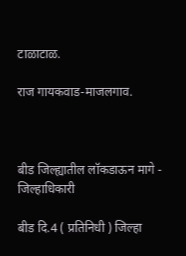टाळाटाळ.

राज गायकवाड-माजलगाव.



बीड जिल्ह्यातील लॉकडाऊन मागे - जिल्हाधिकारी

बीड दि.4 ( प्रतिनिधी ) जिल्हा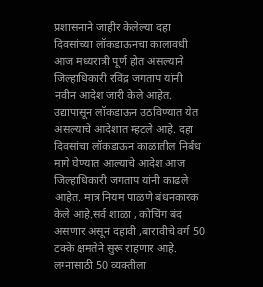प्रशासनाने जाहीर केलेल्या दहा दिवसांच्या लॉकडाऊनचा कालावधी आज मध्यरात्री पूर्ण होत असल्याने जिल्हाधिकारी रविंद्र जगताप यांनी नवीन आदेश जारी केले आहेत. उद्यापासून लॉकडाऊन उठविण्यात येत असल्याचे आदेशात म्हटले आहे. दहा दिवसांचा लॉकडाऊन काळातील निर्बंध मागे घेण्यात आल्याचे आदेश आज जिल्हाधिकारी जगताप यांनी काढले आहेत. मात्र नियम पाळणे बंधनकारक केले आहे.सर्व शाळा , कोचिंग बंद असणार असून दहावी ,बारावीचे वर्ग 50 टक्के क्षमतेने सुरू राहणार आहे. लग्नासाठी 50 व्यक्तीला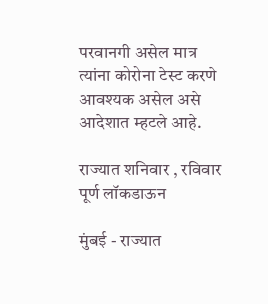परवानगी असेल मात्र त्यांना कोरोना टेस्ट करणे आवश्यक असेल असे आदेशात म्हटले आहे.

राज्यात शनिवार , रविवार पूर्ण लॉकडाऊन

मुंबई - राज्यात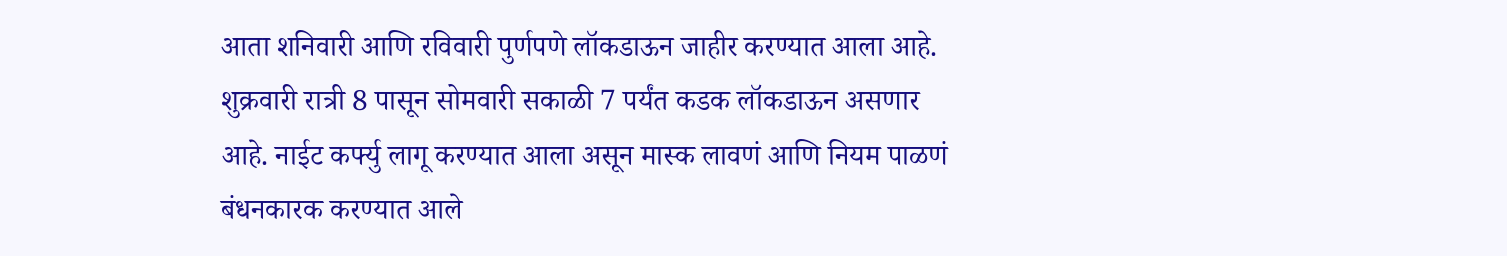आता शनिवारी आणि रविवारी पुर्णपणे लॉकडाऊन जाहीर करण्यात आला आहे. शुक्रवारी रात्री 8 पासून सोमवारी सकाळी 7 पर्यंत कडक लॉकडाऊन असणार आहे. नाईट कर्फ्यु लागू करण्यात आला असून मास्क लावणं आणि नियम पाळणं बंधनकारक करण्यात आले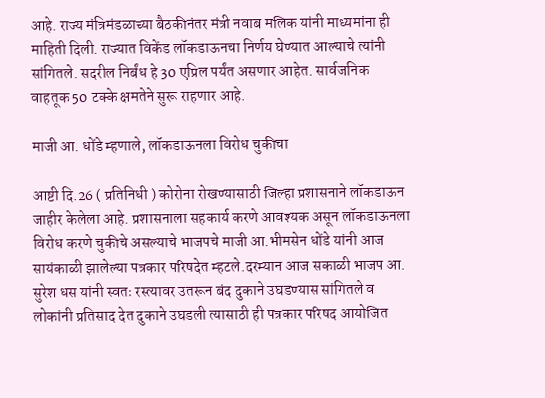आहे. राज्य मंत्रिमंडळाच्या बैठकीनंतर मंत्री नवाब मलिक यांनी माध्यमांना ही माहिती दिली. राज्यात विकेंड लॉकडाऊनचा निर्णय घेण्यात आल्याचे त्यांनी सांगितले. सदरील निर्बंध हे 30 एप्रिल पर्यंत असणार आहेत. सार्वजनिक वाहतूक 50 टक्के क्षमतेने सुरू राहणार आहे.

माजी आ. धोंडे म्हणाले, लॉकडाऊनला विरोध चुकीचा

आष्टी दि.26 ( प्रतिनिधी ) कोरोना रोखण्यासाठी जिल्हा प्रशासनाने लॉकडाऊन जाहीर केलेला आहे. प्रशासनाला सहकार्य करणे आवश्यक असून लॉकडाऊनला विरोध करणे चुकीचे असल्याचे भाजपचे माजी आ.भीमसेन धोंडे यांनी आज सायंकाळी झालेल्या पत्रकार परिषदेत म्हटले.दरम्यान आज सकाळी भाजप आ. सुरेश धस यांनी स्वतः रस्त्यावर उतरून बंद दुकाने उघडण्यास सांगितले व लोकांनी प्रतिसाद देत दुकाने उघडली त्यासाठी ही पत्रकार परिषद आयोजित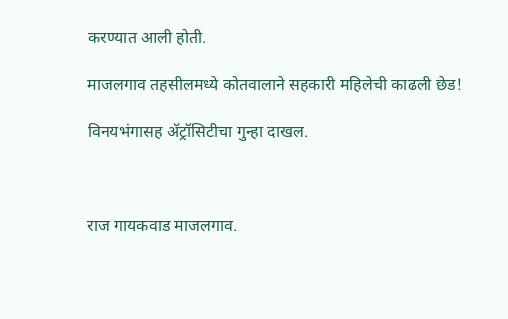करण्यात आली होती.

माजलगाव तहसीलमध्ये कोतवालाने सहकारी महिलेची काढली छेड!

विनयभंगासह ॲट्रॉसिटीचा गुन्हा दाखल.



राज गायकवाड माजलगाव.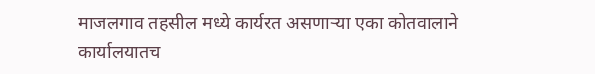माजलगाव तहसील मध्ये कार्यरत असणाऱ्या एका कोतवालाने कार्यालयातच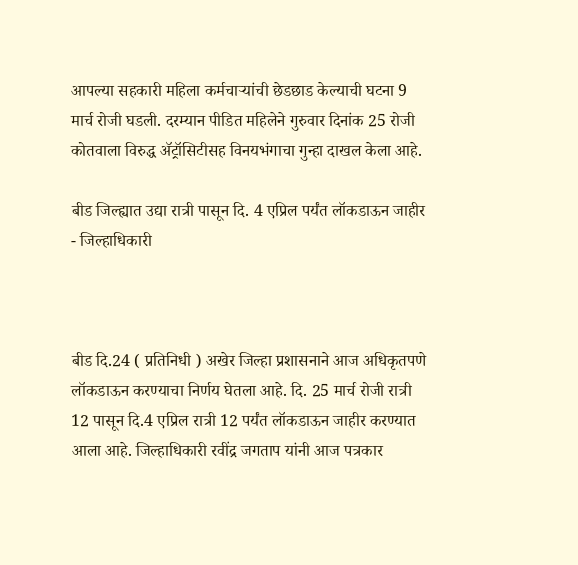आपल्या सहकारी महिला कर्मचाऱ्यांची छेडछाड केल्याची घटना 9 मार्च रोजी घडली. दरम्यान पीडित महिलेने गुरुवार दिनांक 25 रोजी कोतवाला विरुद्ध ॲट्रॉसिटीसह विनयभंगाचा गुन्हा दाखल केला आहे.

बीड जिल्ह्यात उद्या रात्री पासून दि. 4 एप्रिल पर्यंत लॉकडाऊन जाहीर - जिल्हाधिकारी



बीड दि.24 ( प्रतिनिधी ) अखेर जिल्हा प्रशासनाने आज अधिकृतपणे लॉकडाऊन करण्याचा निर्णय घेतला आहे. दि. 25 मार्च रोजी रात्री 12 पासून दि.4 एप्रिल रात्री 12 पर्यंत लॉकडाऊन जाहीर करण्यात आला आहे. जिल्हाधिकारी रवींद्र जगताप यांनी आज पत्रकार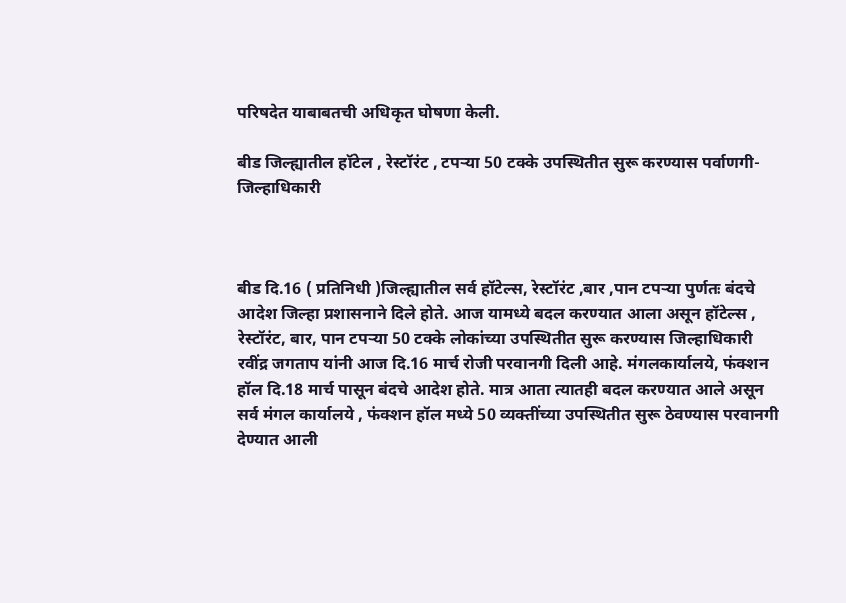परिषदेत याबाबतची अधिकृत घोषणा केली.

बीड जिल्ह्यातील हॉटेल , रेस्टॉरंट , टपऱ्या 50 टक्के उपस्थितीत सुरू करण्यास पर्वाणगी- जिल्हाधिकारी



बीड दि.16 ( प्रतिनिधी )जिल्ह्यातील सर्व हॉटेल्स, रेस्टॉरंट ,बार ,पान टपऱ्या पुर्णतः बंदचे आदेश जिल्हा प्रशासनाने दिले होते. आज यामध्ये बदल करण्यात आला असून हॉटेल्स , रेस्टॉरंट, बार, पान टपऱ्या 50 टक्के लोकांच्या उपस्थितीत सुरू करण्यास जिल्हाधिकारी रवींद्र जगताप यांनी आज दि.16 मार्च रोजी परवानगी दिली आहे. मंगलकार्यालये, फंक्शन हॉल दि.18 मार्च पासून बंदचे आदेश होते. मात्र आता त्यातही बदल करण्यात आले असून सर्व मंगल कार्यालये , फंक्शन हॉल मध्ये 50 व्यक्तींच्या उपस्थितीत सुरू ठेवण्यास परवानगी देण्यात आली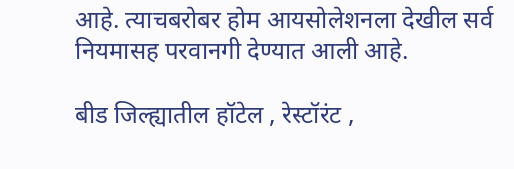आहे. त्याचबरोबर होम आयसोलेशनला देखील सर्व नियमासह परवानगी देण्यात आली आहे.

बीड जिल्ह्यातील हॉटेल , रेस्टॉरंट ,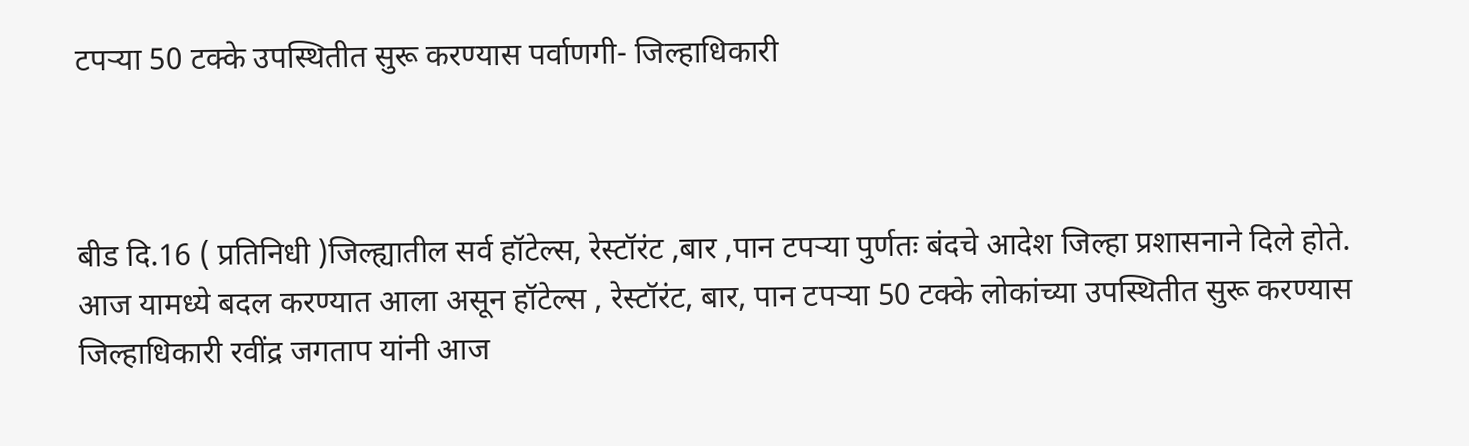टपऱ्या 50 टक्के उपस्थितीत सुरू करण्यास पर्वाणगी- जिल्हाधिकारी



बीड दि.16 ( प्रतिनिधी )जिल्ह्यातील सर्व हॉटेल्स, रेस्टॉरंट ,बार ,पान टपऱ्या पुर्णतः बंदचे आदेश जिल्हा प्रशासनाने दिले होते. आज यामध्ये बदल करण्यात आला असून हॉटेल्स , रेस्टॉरंट, बार, पान टपऱ्या 50 टक्के लोकांच्या उपस्थितीत सुरू करण्यास जिल्हाधिकारी रवींद्र जगताप यांनी आज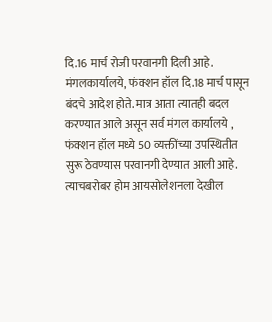दि.16 मार्च रोजी परवानगी दिली आहे. मंगलकार्यालये, फंक्शन हॉल दि.18 मार्च पासून बंदचे आदेश होते. मात्र आता त्यातही बदल करण्यात आले असून सर्व मंगल कार्यालये , फंक्शन हॉल मध्ये 50 व्यक्तींच्या उपस्थितीत सुरू ठेवण्यास परवानगी देण्यात आली आहे. त्याचबरोबर होम आयसोलेशनला देखील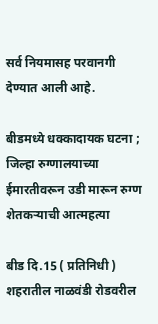सर्व नियमासह परवानगी देण्यात आली आहे.

बीडमध्ये धक्कादायक घटना ; जिल्हा रुग्णालयाच्या ईमारतीवरून उडी मारून रुग्ण शेतकऱ्याची आत्महत्या

बीड दि.15 ( प्रतिनिधी ) शहरातील नाळवंडी रोडवरील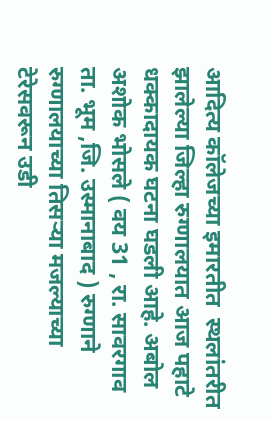आदित्य कॉलेजच्या इमारतीत  स्थलांतरीत  झालेल्या जिल्हा रुग्णालयात आज पहाटे धक्कादायक घटना घडली आहे. अबोल अशोक भोसले ( वय 31 , रा. सावरगाव ता. भूम ,जि. उस्मानाबाद ) रुग्णाने रुग्णालयाच्या तिसऱ्या मजल्याच्या टेरेसवरून उडी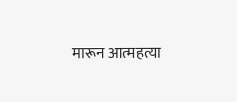मारून आत्महत्या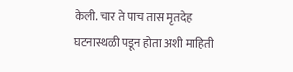केली. चार ते पाच तास मृतदेह घटनास्थळी पडून होता अशी माहिती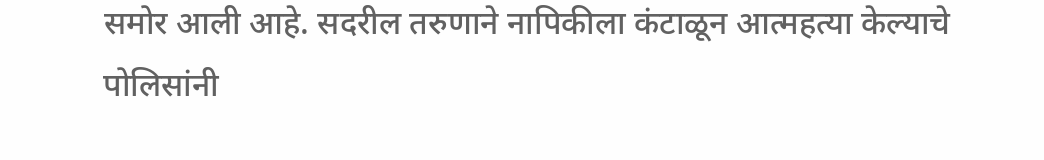समोर आली आहे. सदरील तरुणाने नापिकीला कंटाळून आत्महत्या केल्याचे पोलिसांनी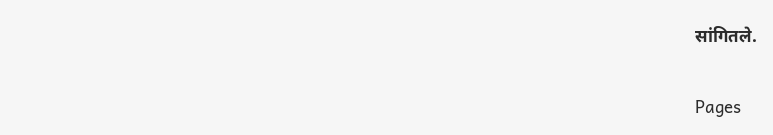सांगितले.

Pages